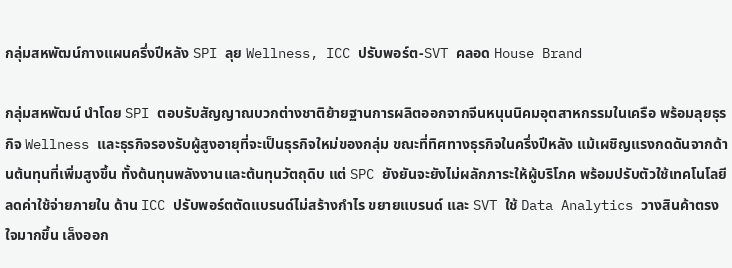กลุ่มสหพัฒน์กางแผนครึ่งปีหลัง SPI ลุย Wellness, ICC ปรับพอร์ต-SVT คลอด House Brand

กลุ่มสหพัฒน์ นำโดย SPI ตอบรับสัญญาณบวกต่างชาติย้ายฐานการผลิตออกจากจีนหนุนนิคมอุตสาหกรรมในเครือ พร้อมลุยธุรกิจ Wellness และธุรกิจรองรับผู้สูงอายุที่จะเป็นธุรกิจใหม่ของกลุ่ม ขณะที่ทิศทางธุรกิจในครึ่งปีหลัง แม้เผชิญแรงกดดันจากด้านต้นทุนที่เพิ่มสูงขึ้น ทั้งต้นทุนพลังงานและต้นทุนวัตถุดิบ แต่ SPC ยังยันจะยังไม่ผลักภาระให้ผู้บริโภค พร้อมปรับตัวใช้เทคโนโลยีลดค่าใช้จ่ายภายใน ด้าน ICC ปรับพอร์ตตัดแบรนด์ไม่สร้างกำไร ขยายแบรนด์ และ SVT ใช้ Data Analytics วางสินค้าตรงใจมากขึ้น เล็งออก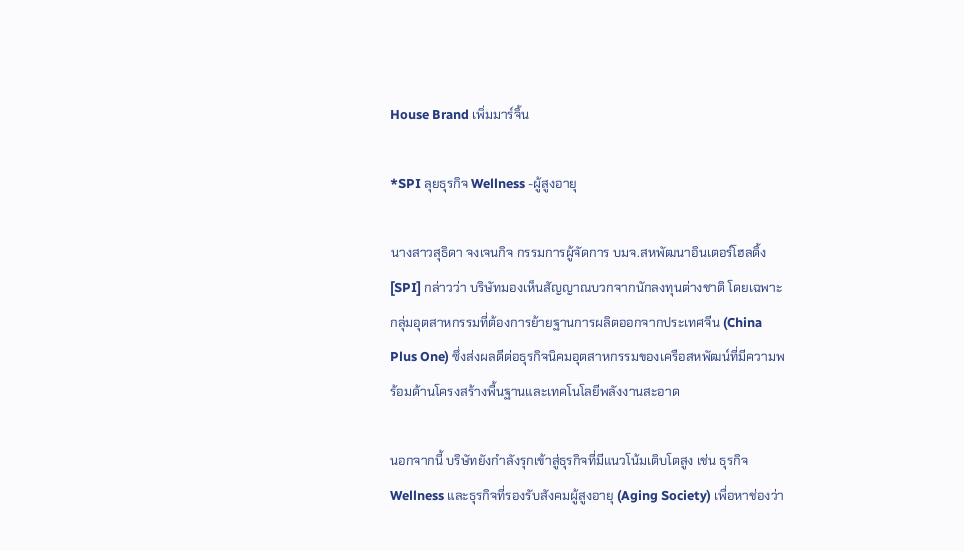House Brand เพิ่มมาร์จิ้น

*SPI ลุยธุรกิจ Wellness -ผู้สูงอายุ

นางสาวสุธิดา จงเจนกิจ กรรมการผู้จัดการ บมจ.สหพัฒนาอินเตอร์โฮลดิ้ง [SPI] กล่าวว่า บริษัทมองเห็นสัญญาณบวกจากนักลงทุนต่างชาติ โดยเฉพาะกลุ่มอุตสาหกรรมที่ต้องการย้ายฐานการผลิตออกจากประเทศจีน (China Plus One) ซึ่งส่งผลดีต่อธุรกิจนิคมอุตสาหกรรมของเครือสหพัฒน์ที่มีความพร้อมด้านโครงสร้างพื้นฐานและเทคโนโลยีพลังงานสะอาด

นอกจากนี้ บริษัทยังกำลังรุกเข้าสู่ธุรกิจที่มีแนวโน้มเติบโตสูง เช่น ธุรกิจ Wellness และธุรกิจที่รองรับสังคมผู้สูงอายุ (Aging Society) เพื่อหาช่องว่า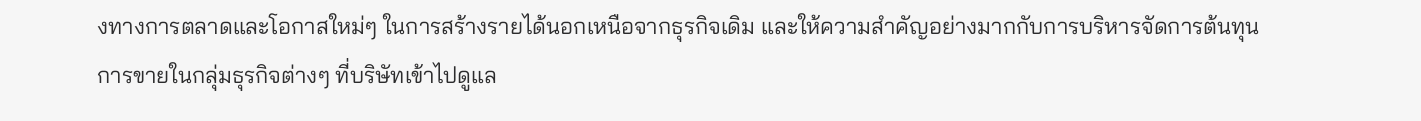งทางการตลาดและโอกาสใหม่ๆ ในการสร้างรายได้นอกเหนือจากธุรกิจเดิม และให้ความสำคัญอย่างมากกับการบริหารจัดการต้นทุนการขายในกลุ่มธุรกิจต่างๆ ที่บริษัทเข้าไปดูแล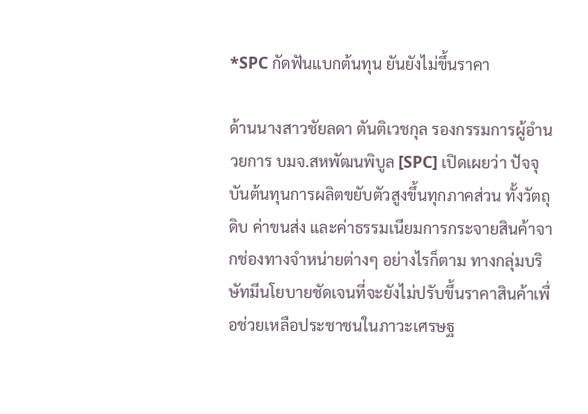*SPC กัดฟันแบกต้นทุน ยันยังไม่ขึ้นราคา

ด้านนางสาวชัยลดา ตันติเวชกุล รองกรรมการผู้อำนวยการ บมจ.สหพัฒนพิบูล [SPC] เปิดเผยว่า ปัจจุบันต้นทุนการผลิตขยับตัวสูงขึ้นทุกภาคส่วน ทั้งวัตถุดิบ ค่าขนส่ง และค่าธรรมเนียมการกระจายสินค้าจากช่องทางจำหน่ายต่างๆ อย่างไรก็ตาม ทางกลุ่มบริษัทมีนโยบายชัดเจนที่จะยังไม่ปรับขึ้นราคาสินค้าเพื่อช่วยเหลือประชาชนในภาวะเศรษฐ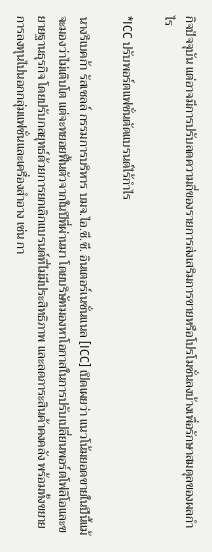กิจปัจจุบัน แต่อาจมีการปรับลดความถี่ของรายการส่งเสริมการขายหรือโปรโมชั่นลงบ้างเพื่อรักษาสมดุลของผลกำไร

*ICC ปรับพอร์ตแฟชั่นตัดแบรนด์ไร้กำไร

นางรีเบคก้า รัสเซลล์ กรรมการบริหาร บมจ.ไอ.ซี.ซี. อินเตอร์เนชั่นแนล [ICC] เปิดเผยว่า แนวโน้มยอดขายในปีนี้แม้จะมองว่าไม่เติบโต แต่จะทยอยฟื้นตัวจากในปีที่ผ่านมา โดยบริษัทมองหาโอกาสในการปรับเปลี่ยนพอร์ตโฟลิโอและขยายฐานธุรกิจ โดยปรับกลยุทธ์ด้วยการยกเลิกแบรนด์ที่ไม่มีประสิทธิภาพ และลดภาระสินค้าคงคลัง พร้อมทั้งขยายการลงทุนไปนอกกลุ่มแฟชั่นและเครื่องสำอาง เช่น กา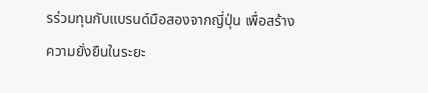รร่วมทุนกับแบรนด์มือสองจากญี่ปุ่น เพื่อสร้างความยั่งยืนในระยะ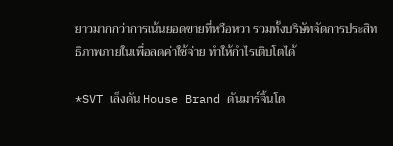ยาวมากกว่าการเน้นยอดขายที่หวือหวา รวมทั้งบริษัทจัดการประสิทธิภาพภายในเพื่อลดค่าใช้จ่าย ทำให้กำไรเติบโตได้

*SVT เล็งดัน House Brand ดันมาร์จิ้นโต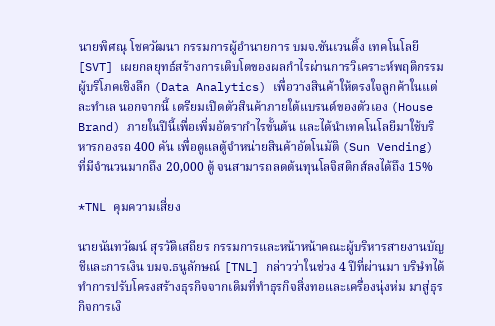นายพิศณุ โชควัฒนา กรรมการผู้อำนายการ บมจ.ซันเวนดิ้ง เทคโนโลยี [SVT] เผยกลยุทธ์สร้างการเติบโตของผลกำไรผ่านการวิเคราะห์พฤติกรรมผู้บริโภคเชิงลึก (Data Analytics) เพื่อวางสินค้าให้ตรงใจลูกค้าในแต่ละทำเล นอกจากนี้ เตรียมเปิดตัวสินค้าภายใต้แบรนด์ของตัวเอง (House Brand) ภายในปีนี้เพื่อเพิ่มอัตรากำไรขั้นต้น และได้นำเทคโนโลยีมาใช้บริหารกองรถ 400 คัน เพื่อดูแลตู้จำหน่ายสินค้าอัตโนมัติ (Sun Vending) ที่มีจำนวนมากถึง 20,000 ตู้ จนสามารถลดต้นทุนโลจิสติกส์ลงได้ถึง 15%

*TNL คุมความเสี่ยง

นายนันทวัฒน์ สุรวัติเสถียร กรรมการและหน้าหน้าคณะผู้บริหารสายงานบัญชีและการเงิน บมจ.ธนูลักษณ์ [TNL] กล่าวว่าในช่วง 4 ปีที่ผ่านมา บริษํทได้ทำการปรับโครงสร้างธุรกิจจากเดิมที่ทำธุรกิจสิ่งทอและเครื่องนุ่งห่ม มาสู่ธุรกิจการเงิ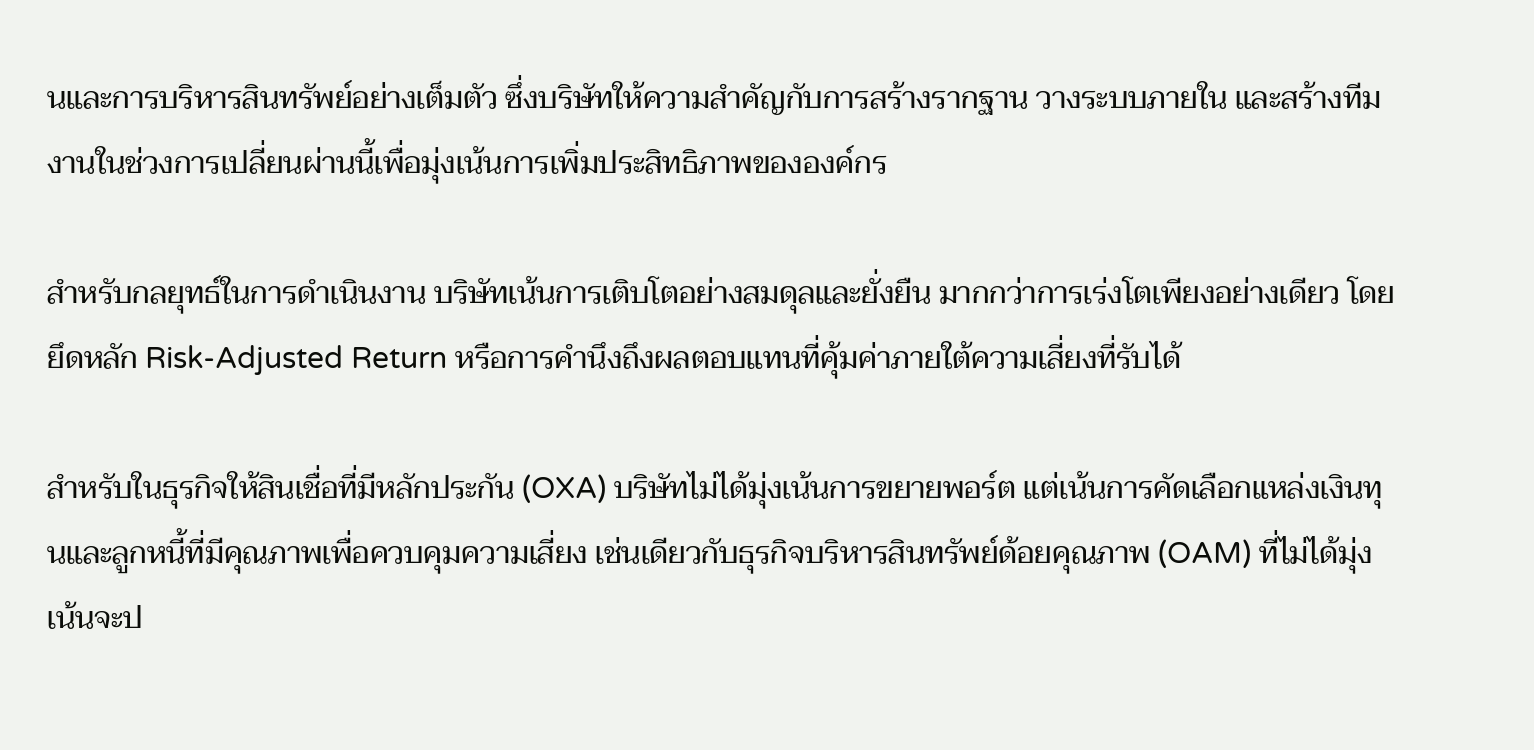นและการบริหารสินทรัพย์อย่างเต็มตัว ซึ่งบริษัทให้ความสำคัญกับการสร้างรากฐาน วางระบบภายใน และสร้างทีมงานในช่วงการเปลี่ยนผ่านนี้เพื่อมุ่งเน้นการเพิ่มประสิทธิภาพขององค์กร

สำหรับกลยุทธ์ในการดำเนินงาน บริษัทเน้นการเติบโตอย่างสมดุลและยั่งยืน มากกว่าการเร่งโตเพียงอย่างเดียว โดยยึดหลัก Risk-Adjusted Return หรือการคำนึงถึงผลตอบแทนที่คุ้มค่าภายใต้ความเสี่ยงที่รับได้

สำหรับในธุรกิจให้สินเชื่อที่มีหลักประกัน (OXA) บริษัทไม่ได้มุ่งเน้นการขยายพอร์ต แต่เน้นการคัดเลือกแหล่งเงินทุนและลูกหนี้ที่มีคุณภาพเพื่อควบคุมความเสี่ยง เช่นเดียวกับธุรกิจบริหารสินทรัพย์ด้อยคุณภาพ (OAM) ที่ไม่ได้มุ่งเน้นจะป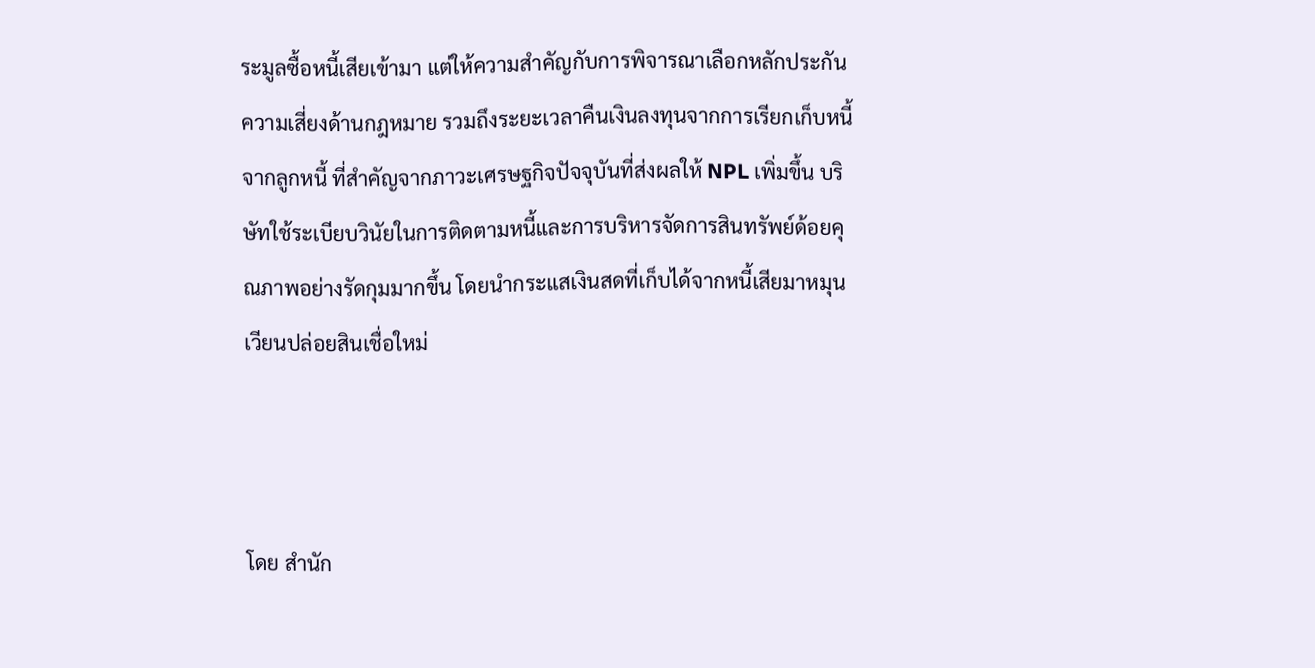ระมูลซื้อหนี้เสียเข้ามา แต่ให้ความสำคัญกับการพิจารณาเลือกหลักประกัน ความเสี่ยงด้านกฎหมาย รวมถึงระยะเวลาคืนเงินลงทุนจากการเรียกเก็บหนี้จากลูกหนี้ ที่สำคัญจากภาวะเศรษฐกิจปัจจุบันที่ส่งผลให้ NPL เพิ่มขึ้น บริษัทใช้ระเบียบวินัยในการติดตามหนี้และการบริหารจัดการสินทรัพย์ด้อยคุณภาพอย่างรัดกุมมากขึ้น โดยนำกระแสเงินสดที่เก็บได้จากหนี้เสียมาหมุนเวียนปล่อยสินเชื่อใหม่



โดย สำนัก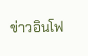ข่าวอินโฟ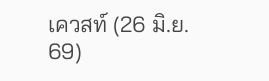เควสท์ (26 มิ.ย. 69)